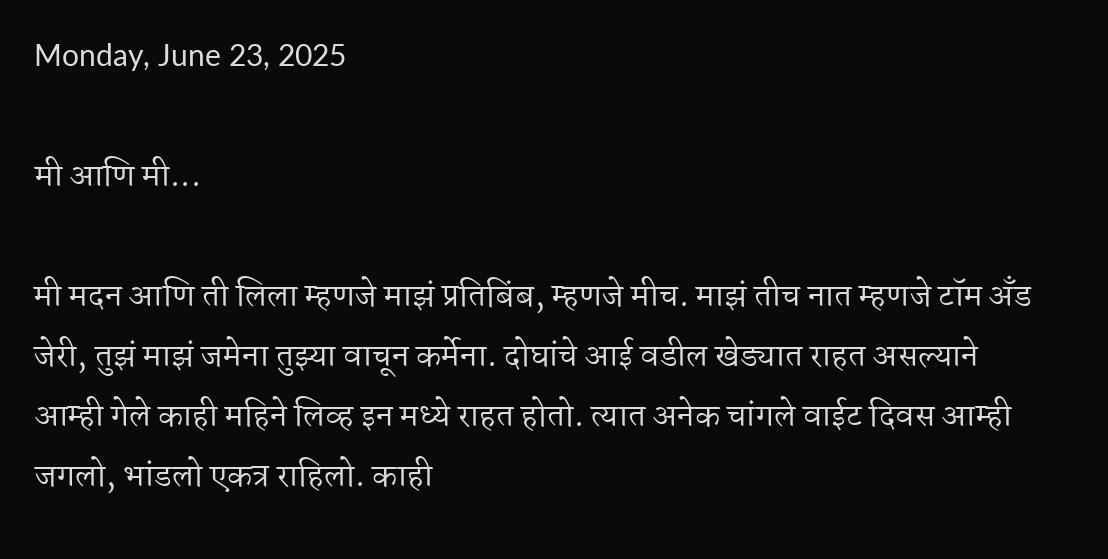Monday, June 23, 2025

मी आणि मी...

मी मदन आणि ती लिला म्हणजे माझं प्रतिबिंब, म्हणजे मीच. माझं तीच नात म्हणजे टॉम अँड जेरी, तुझं माझं जमेना तुझ्या वाचून कर्मेना. दोघांचे आई वडील खेड्यात राहत असल्याने आम्ही गेले काही महिने लिव्ह इन मध्ये राहत होतो. त्यात अनेक चांगले वाईट दिवस आम्ही जगलो, भांडलो एकत्र राहिलो. काही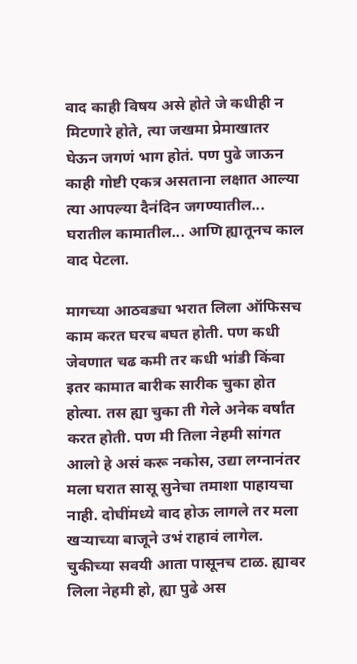वाद काही विषय असे होते जे कधीही न मिटणारे होते, त्या जखमा प्रेमाखातर घेऊन जगणं भाग होतं. पण पुढे जाऊन काही गोष्टी एकत्र असताना लक्षात आल्या त्या आपल्या दैनंदिन जगण्यातील... घरातील कामातील... आणि ह्यातूनच काल वाद पेटला.

मागच्या आठवड्या भरात लिला ऑफिसच काम करत घरच बघत होती. पण कधी जेवणात चढ कमी तर कधी भांडी किंवा इतर कामात बारीक सारीक चुका होत होत्या. तस ह्या चुका ती गेले अनेक वर्षांत करत होती. पण मी तिला नेहमी सांगत आलो हे असं करू नकोस, उद्या लग्नानंतर मला घरात सासू सुनेचा तमाशा पाहायचा नाही. दोघींमध्ये वाद होऊ लागले तर मला खऱ्याच्या बाजूने उभं राहावं लागेल. चुकीच्या सवयी आता पासूनच टाळ. ह्यावर लिला नेहमी हो, ह्या पुढे अस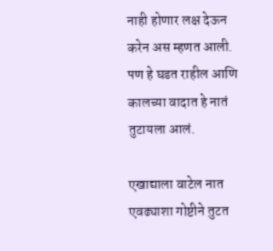नाही होणार लक्ष देऊन करेन अस म्हणत आली. पण हे घडत राहील आणि कालच्या वादात हे नातं तुटायला आलं.

एखाद्याला वाटेल नात एवढ्याशा गोष्टीने तुटत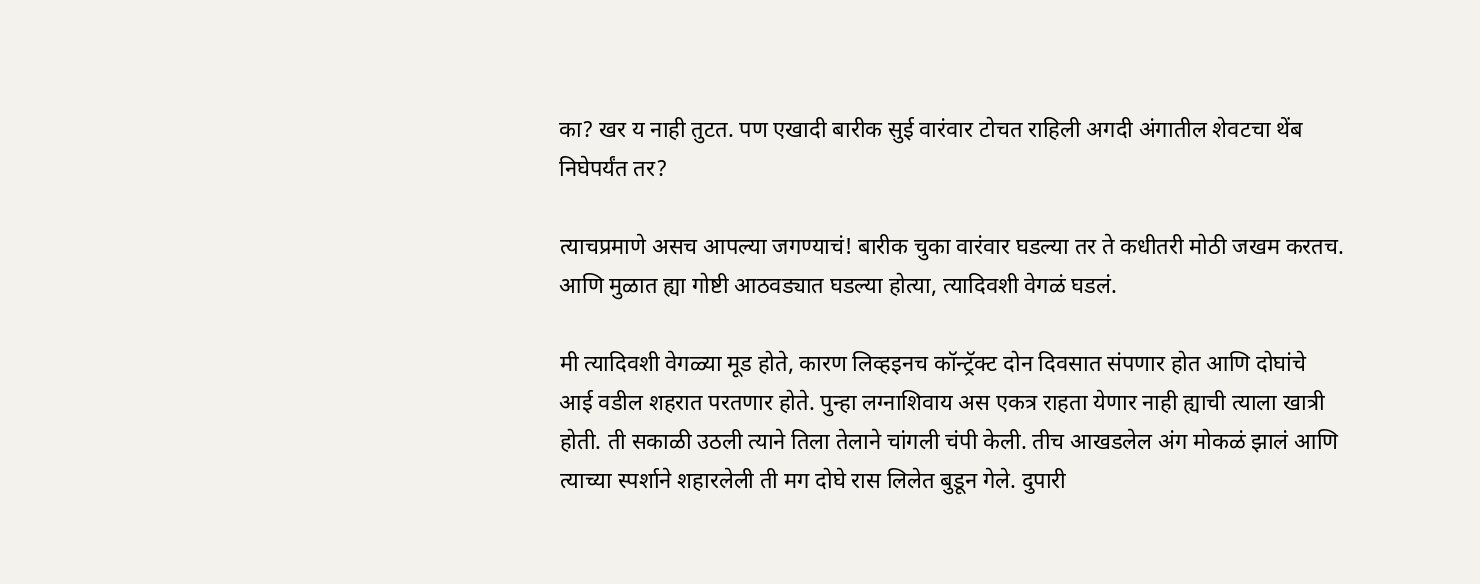का? खर य नाही तुटत. पण एखादी बारीक सुई वारंवार टोचत राहिली अगदी अंगातील शेवटचा थेंब निघेपर्यंत तर?

त्याचप्रमाणे असच आपल्या जगण्याचं! बारीक चुका वारंवार घडल्या तर ते कधीतरी मोठी जखम करतच. आणि मुळात ह्या गोष्टी आठवड्यात घडल्या होत्या, त्यादिवशी वेगळं घडलं.

मी त्यादिवशी वेगळ्या मूड होते, कारण लिव्हइनच कॉन्ट्रॅक्ट दोन दिवसात संपणार होत आणि दोघांचे आई वडील शहरात परतणार होते. पुन्हा लग्नाशिवाय अस एकत्र राहता येणार नाही ह्याची त्याला खात्री होती. ती सकाळी उठली त्याने तिला तेलाने चांगली चंपी केली. तीच आखडलेल अंग मोकळं झालं आणि त्याच्या स्पर्शाने शहारलेली ती मग दोघे रास लिलेत बुडून गेले. दुपारी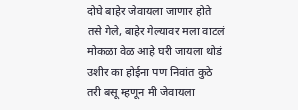दोघे बाहेर जेवायला जाणार होते तसे गेले, बाहेर गेल्यावर मला वाटलं मोकळा वेळ आहे घरी जायला थोडं उशीर का होईना पण निवांत कुठे तरी बसू म्हणून मी जेवायला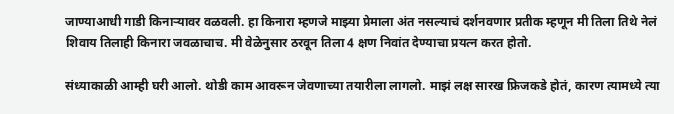जाण्याआधी गाडी किनाऱ्यावर वळवली. हा किनारा म्हणजे माझ्या प्रेमाला अंत नसल्याचं दर्शनवणार प्रतीक म्हणून मी तिला तिथे नेलं शिवाय तिलाही किनारा जवळाचाच. मी वेळेनुसार ठरवून तिला 4 क्षण निवांत देण्याचा प्रयत्न करत होतो.

संध्याकाळी आम्ही घरी आलो. थोडी काम आवरून जेवणाच्या तयारीला लागलो. माझं लक्ष सारख फ्रिजकडे होतं, कारण त्यामध्ये त्या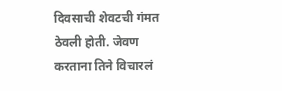दिवसाची शेवटची गंमत ठेवली होती. जेवण करताना तिने विचारलं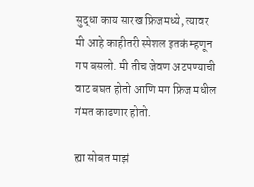सुद्धा काय सारख फ्रिजमध्ये, त्यावर मी आहे काहीतरी स्पेशल इतकं म्हणून गप बसलो. मी तीच जेवण अटपण्याची वाट बघत होतो आणि मग फ्रिज मधील गंमत काढणार होतो.

ह्या सोबत माझं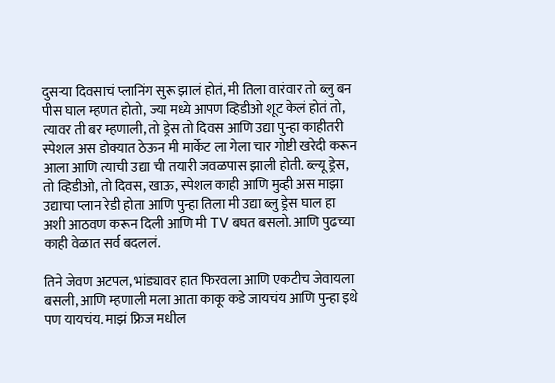दुसऱ्या दिवसाचं प्लानिंग सुरू झालं होतं, मी तिला वारंवार तो ब्लु बन पीस घाल म्हणत होतो, ज्या मध्ये आपण व्हिडीओ शूट केलं होतं तो, त्यावर ती बर म्हणाली, तो ड्रेस तो दिवस आणि उद्या पुन्हा काहीतरी स्पेशल अस डोक्यात ठेऊन मी मार्केट ला गेला चार गोष्टी खरेदी करून आला आणि त्याची उद्या ची तयारी जवळपास झाली होती. ब्ल्यू ड्रेस, तो व्हिडीओ, तो दिवस, खाऊ, स्पेशल काही आणि मुव्ही अस माझा उद्याचा प्लान रेडी होता आणि पुन्हा तिला मी उद्या ब्लु ड्रेस घाल हा अशी आठवण करून दिली आणि मी TV बघत बसलो. आणि पुढच्या काही वेळात सर्व बदललं.

तिने जेवण अटपल, भांड्यावर हात फिरवला आणि एकटीच जेवायला बसली, आणि म्हणाली मला आता काकू कडे जायचंय आणि पुन्हा इथे पण यायचंय. माझं फ्रिज मधील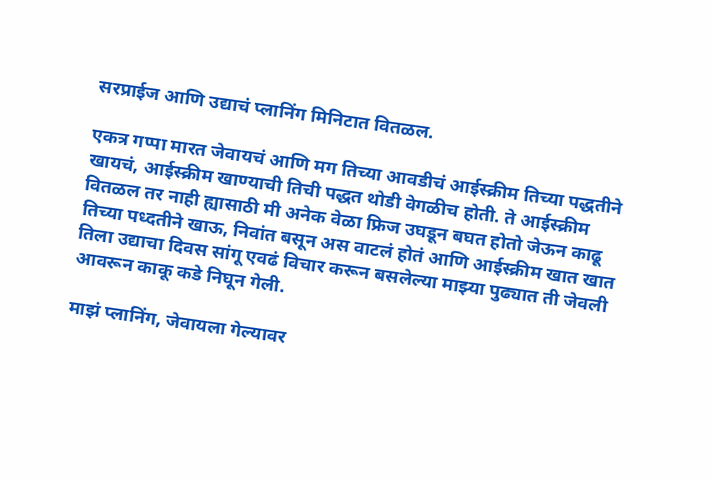सरप्राईज आणि उद्याचं प्लानिंग मिनिटात वितळल.

एकत्र गप्पा मारत जेवायचं आणि मग तिच्या आवडीचं आईस्क्रीम तिच्या पद्धतीने खायचं, आईस्क्रीम खाण्याची तिची पद्धत थोडी वेगळीच होती. ते आईस्क्रीम वितळल तर नाही ह्यासाठी मी अनेक वेळा फ्रिज उघडून बघत होतो जेऊन काढू तिच्या पध्दतीने खाऊ, निवांत बसून अस वाटलं होतं आणि आईस्क्रीम खात खात तिला उद्याचा दिवस सांगू एवढं विचार करून बसलेल्या माझ्या पुढ्यात ती जेवली आवरून काकू कडे निघून गेली.

माझं प्लानिंग, जेवायला गेल्यावर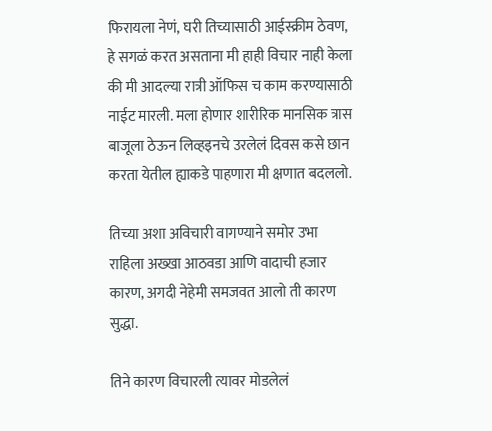फिरायला नेणं, घरी तिच्यासाठी आईस्क्रीम ठेवण, हे सगळं करत असताना मी हाही विचार नाही केला की मी आदल्या रात्री ऑफिस च काम करण्यासाठी नाईट मारली. मला होणार शारीरिक मानसिक त्रास बाजूला ठेऊन लिव्हइनचे उरलेलं दिवस कसे छान करता येतील ह्याकडे पाहणारा मी क्षणात बदललो.

तिच्या अशा अविचारी वागण्याने समोर उभा राहिला अख्खा आठवडा आणि वादाची हजार कारण, अगदी नेहेमी समजवत आलो ती कारण सुद्धा.

तिने कारण विचारली त्यावर मोडलेलं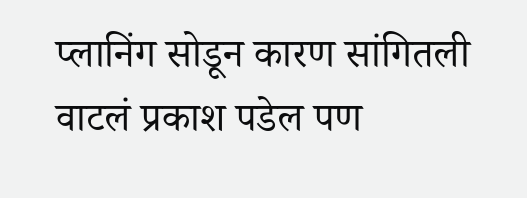प्लानिंग सोडून कारण सांगितली वाटलं प्रकाश पडेल पण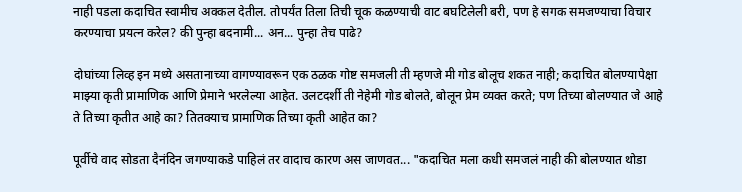नाही पडला कदाचित स्वामीच अक्कल देतील. तोपर्यंत तिला तिची चूक कळण्याची वाट बघटिलेली बरी, पण हे सगक समजण्याचा विचार करण्याचा प्रयत्न करेल? की पुन्हा बदनामी... अन... पुन्हा तेच पाढे?

दोघांच्या लिव्ह इन मध्ये असतानाच्या वागण्यावरून एक ठळक गोष्ट समजली ती म्हणजे मी गोड बोलूच शकत नाही; कदाचित बोलण्यापेक्षा माझ्या कृती प्रामाणिक आणि प्रेमाने भरलेल्या आहेत. उलटदर्शी ती नेहेमी गोड बोलते, बोलून प्रेम व्यक्त करते; पण तिच्या बोलण्यात जे आहे ते तिच्या कृतीत आहे का? तितक्याच प्रामाणिक तिच्या कृती आहेत का?

पूर्वीचे वाद सोडता दैनंदिन जगण्याकडे पाहिलं तर वादाच कारण अस जाणवत... "कदाचित मला कधी समजलं नाही की बोलण्यात थोडा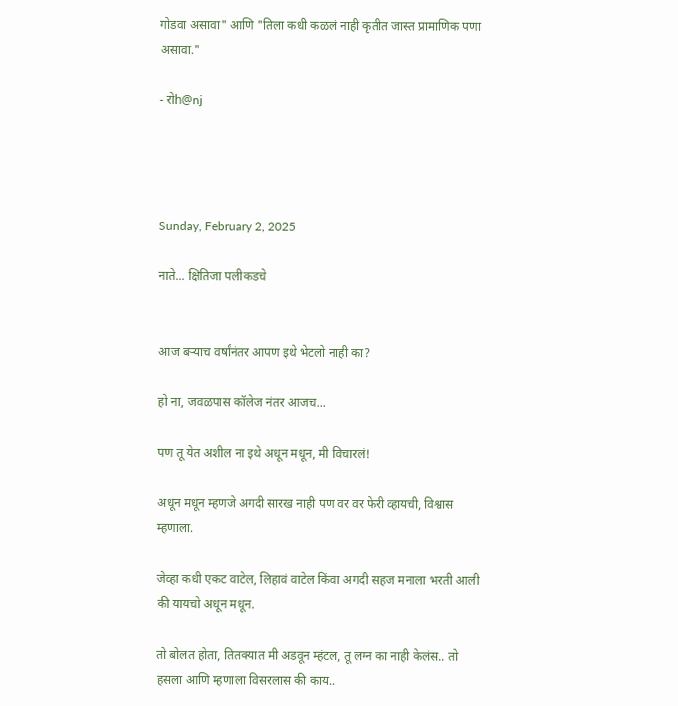गोडवा असावा" आणि "तिला कधी कळलं नाही कृतीत जास्त प्रामाणिक पणा असावा."

- रोh@nj




Sunday, February 2, 2025

नाते... क्षितिजा पलीकडचे


आज बऱ्याच वर्षांनंतर आपण इथे भेटलो नाही का?

हो ना, जवळपास कॉलेज नंतर आजच...

पण तू येत अशील ना इथे अधून मधून, मी विचारलं!

अधून मधून म्हणजे अगदी सारख नाही पण वर वर फेरी व्हायची, विश्वास म्हणाला.

जेव्हा कधी एकट वाटेल, लिहावं वाटेल किंवा अगदी सहज मनाला भरती आली की यायचो अधून मधून.

तो बोलत होता, तितक्यात मी अडवून म्हंटल, तू लग्न का नाही केलंस.. तो हसला आणि म्हणाला विसरलास की काय..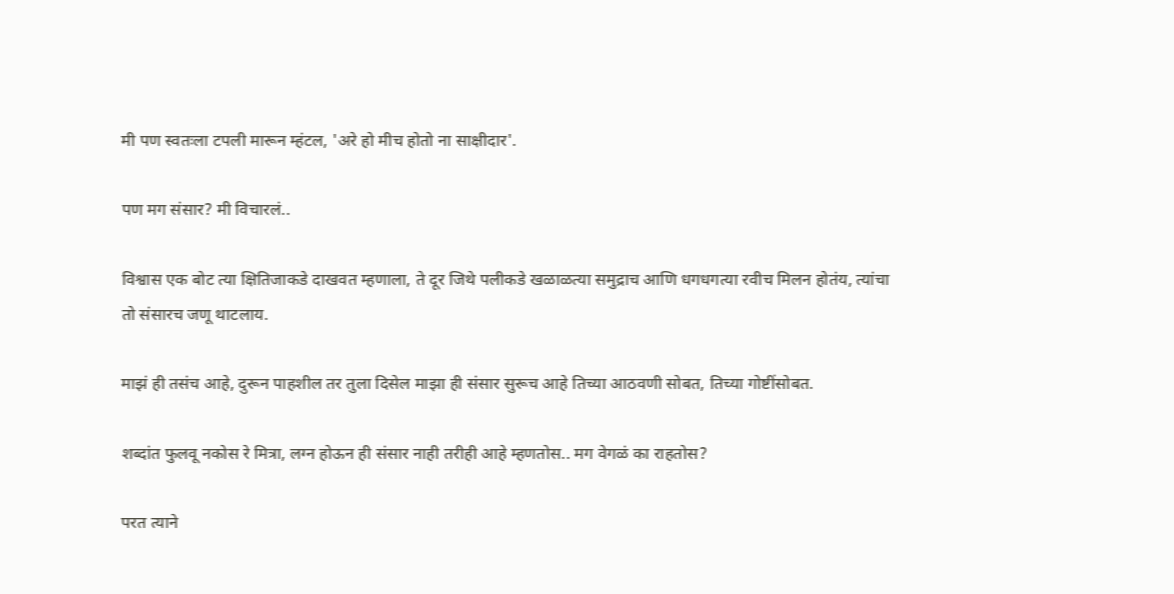मी पण स्वतःला टपली मारून म्हंटल, 'अरे हो मीच होतो ना साक्षीदार'.

पण मग संसार? मी विचारलं..

विश्वास एक बोट त्या क्षितिजाकडे दाखवत म्हणाला, ते दूर जिथे पलीकडे खळाळत्या समुद्राच आणि धगधगत्या रवीच मिलन होतंय, त्यांचा तो संसारच जणू थाटलाय.

माझं ही तसंच आहे, दुरून पाहशील तर तुला दिसेल माझा ही संसार सुरूच आहे तिच्या आठवणी सोबत, तिच्या गोष्टींसोबत.

शब्दांत फुलवू नकोस रे मित्रा, लग्न होऊन ही संसार नाही तरीही आहे म्हणतोस.. मग वेगळं का राहतोस?

परत त्याने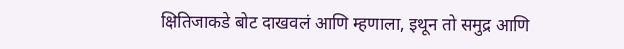क्षितिजाकडे बोट दाखवलं आणि म्हणाला, इथून तो समुद्र आणि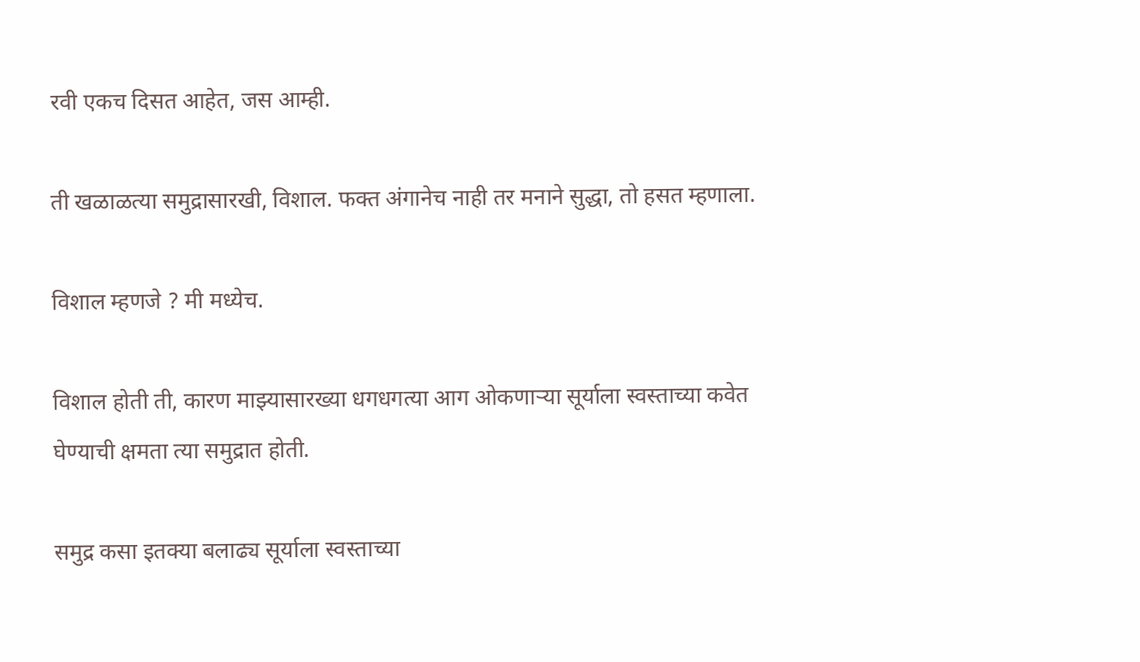रवी एकच दिसत आहेत, जस आम्ही.

ती खळाळत्या समुद्रासारखी, विशाल. फक्त अंगानेच नाही तर मनाने सुद्धा, तो हसत म्हणाला.

विशाल म्हणजे ? मी मध्येच.

विशाल होती ती, कारण माझ्यासारख्या धगधगत्या आग ओकणाऱ्या सूर्याला स्वस्ताच्या कवेत घेण्याची क्षमता त्या समुद्रात होती.

समुद्र कसा इतक्या बलाढ्य सूर्याला स्वस्ताच्या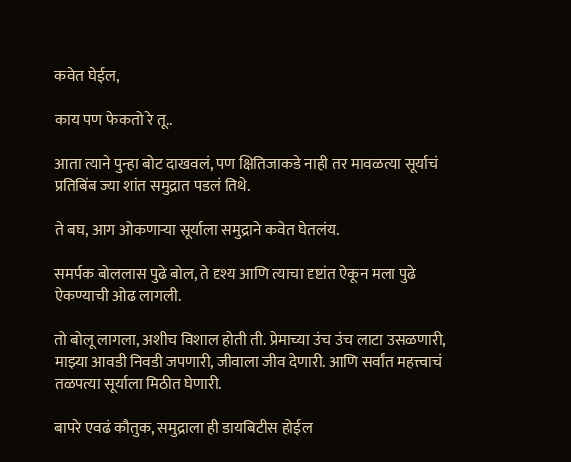कवेत घेईल,

काय पण फेकतो रे तू..

आता त्याने पुन्हा बोट दाखवलं, पण क्षितिजाकडे नाही तर मावळत्या सूर्याचं प्रतिबिंब ज्या शांत समुद्रात पडलं तिथे.

ते बघ, आग ओकणाऱ्या सूर्याला समुद्राने कवेत घेतलंय.

समर्पक बोललास पुढे बोल, ते दृश्य आणि त्याचा दृष्टांत ऐकून मला पुढे ऐकण्याची ओढ लागली.

तो बोलू लागला, अशीच विशाल होती ती. प्रेमाच्या उंच उंच लाटा उसळणारी, माझ्या आवडी निवडी जपणारी, जीवाला जीव देणारी. आणि सर्वांत महत्त्वाचं तळपत्या सूर्याला मिठीत घेणारी.

बापरे एवढं कौतुक, समुद्राला ही डायबिटीस होईल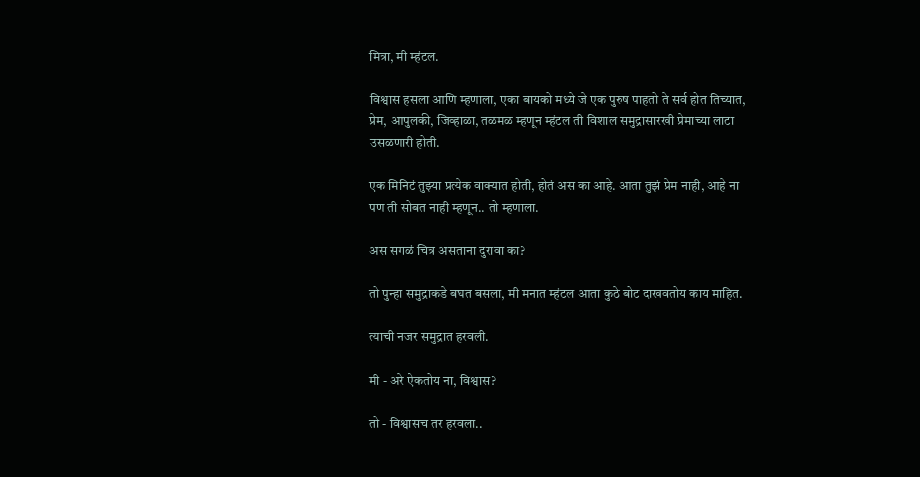मित्रा, मी म्हंटल.

विश्वास हसला आणि म्हणाला, एका बायको मध्ये जे एक पुरुष पाहतो ते सर्व होत तिच्यात, प्रेम, आपुलकी, जिव्हाळा, तळमळ म्हणून म्हंटल ती विशाल समुद्रासारखी प्रेमाच्या लाटा उसळणारी होती.

एक मिनिटं तुझ्या प्रत्येक वाक्यात होती, होतं अस का आहे. आता तुझं प्रेम नाही, आहे ना पण ती सोबत नाही म्हणून.. तो म्हणाला.

अस सगळं चित्र असताना दुरावा का?

तो पुन्हा समुद्राकडे बघत बसला, मी मनात म्हंटल आता कुठे बोट दाखवतोय काय माहित.

त्याची नजर समुद्रात हरवली.

मी - अरे ऐकतोय ना, विश्वास?

तो - विश्वासच तर हरवला..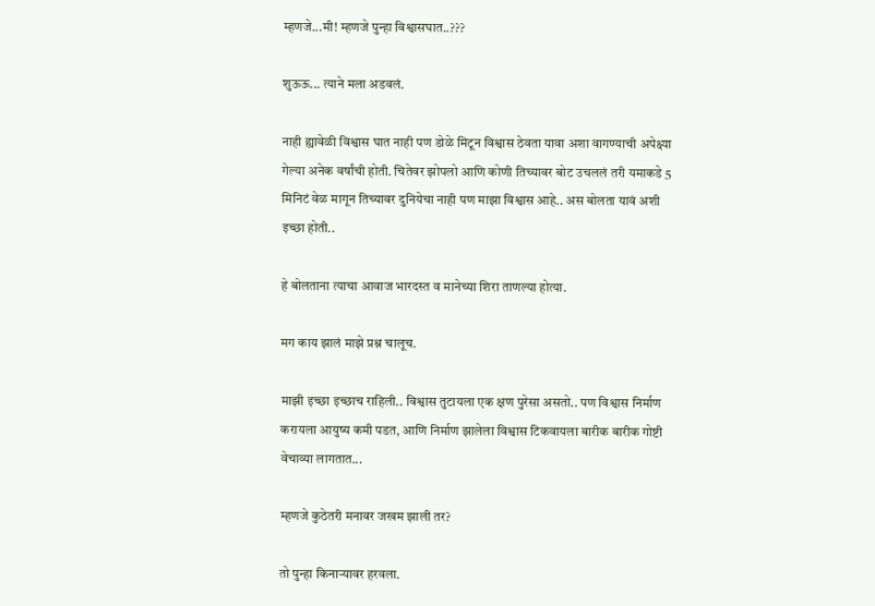म्हणजे...मी! म्हणजे पुन्हा विश्वासघात..???

शुऊऊ... त्याने मला अडवलं.

नाही ह्यावेळी विश्वास घात नाही पण डोळे मिटून विश्वास ठेवता यावा अशा वागण्याची अपेक्ष्या गेल्या अनेक वर्षांची होती. चितेवर झोपलो आणि कोणी तिच्यावर बोट उचललं तरी यमाकडे 5 मिनिटं वेळ मागून तिच्यावर दुनियेचा नाही पण माझा विश्वास आहे.. अस बोलता यावं अशी इच्छा होती..

हे बोलताना त्याचा आवाज भारदस्त व मानेच्या शिरा ताणल्या होत्या.

मग काय झालं माझे प्रश्न चालूच.

माझी इच्छा इच्छाच राहिली.. विश्वास तुटायला एक क्षण पुरेसा असतो.. पण विश्वास निर्माण करायला आयुष्य कमी पडत, आणि निर्माण झालेला विश्वास टिकवायला बारीक बारीक गोष्टी वेचाव्या लागतात...

म्हणजे कुठेतरी मनावर जखम झाली तर?

तो पुन्हा किनाऱ्यावर हरवला.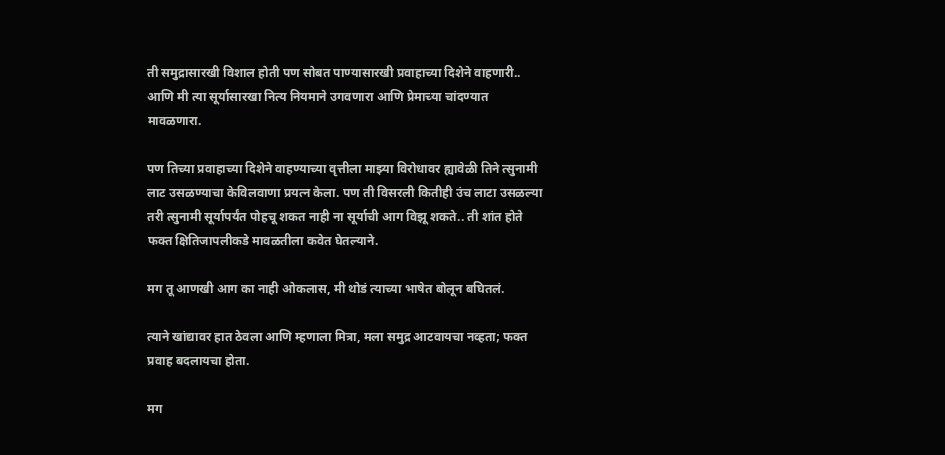ती समुद्रासारखी विशाल होती पण सोबत पाण्यासारखी प्रवाहाच्या दिशेने वाहणारी.. आणि मी त्या सूर्यासारखा नित्य नियमाने उगवणारा आणि प्रेमाच्या चांदण्यात मावळणारा.

पण तिच्या प्रवाहाच्या दिशेने वाहण्याच्या वृत्तीला माझ्या विरोधावर ह्यावेळी तिने त्सुनामी लाट उसळण्याचा केविलवाणा प्रयत्न केला. पण ती विसरली कितीही उंच लाटा उसळल्या तरी त्सुनामी सूर्यापर्यंत पोहचू शकत नाही ना सूर्याची आग विझू शकते.. ती शांत होते फक्त क्षितिजापलीकडे मावळतीला कवेत घेतल्याने.

मग तू आणखी आग का नाही ओकलास, मी थोडं त्याच्या भाषेत बोलून बघितलं.

त्याने खांद्यावर हात ठेवला आणि म्हणाला मित्रा, मला समुद्र आटवायचा नव्हता; फक्त प्रवाह बदलायचा होता.

मग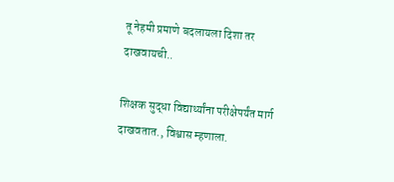तू नेहमी प्रमाणे बदलायला दिशा तर दाखवायची..

शिक्षक सुद्धा विद्यार्थ्यांना परीक्षेपर्यंत मार्ग दाखवतात., विश्वास म्हणाला.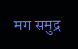मग समुद्र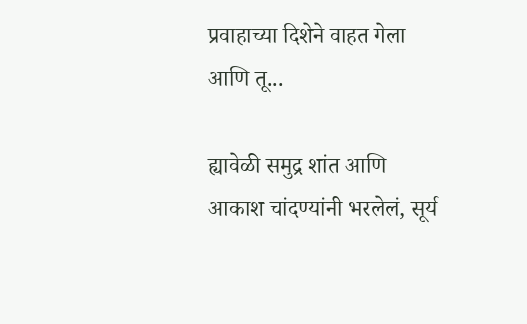प्रवाहाच्या दिशेने वाहत गेला आणि तू...

ह्यावेळी समुद्र शांत आणि आकाश चांदण्यांनी भरलेलं, सूर्य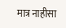मात्र नाहीसा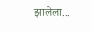झालेला...